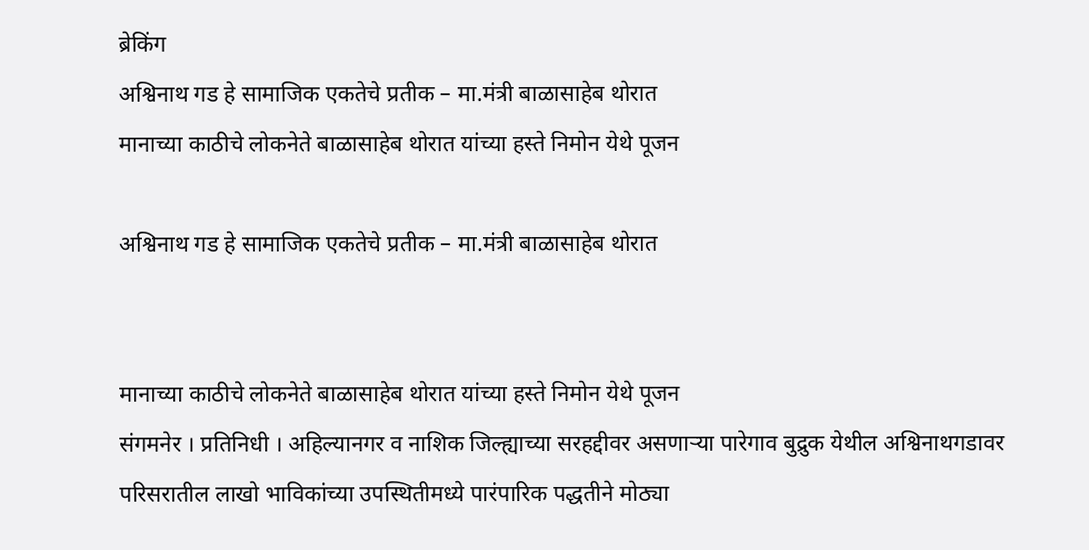ब्रेकिंग
अश्विनाथ गड हे सामाजिक एकतेचे प्रतीक – मा.मंत्री बाळासाहेब थोरात
मानाच्या काठीचे लोकनेते बाळासाहेब थोरात यांच्या हस्ते निमोन येथे पूजन

अश्विनाथ गड हे सामाजिक एकतेचे प्रतीक – मा.मंत्री बाळासाहेब थोरात


मानाच्या काठीचे लोकनेते बाळासाहेब थोरात यांच्या हस्ते निमोन येथे पूजन
संगमनेर । प्रतिनिधी । अहिल्यानगर व नाशिक जिल्ह्याच्या सरहद्दीवर असणाऱ्या पारेगाव बुद्रुक येथील अश्विनाथगडावर परिसरातील लाखो भाविकांच्या उपस्थितीमध्ये पारंपारिक पद्धतीने मोठ्या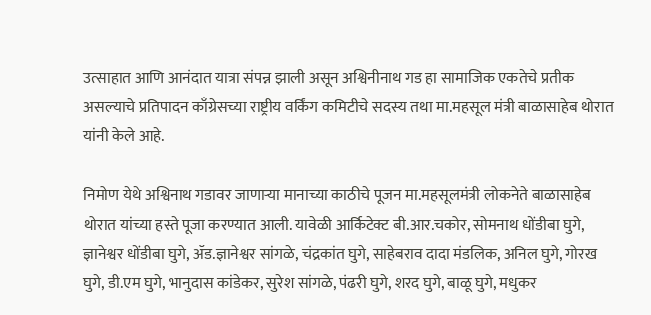उत्साहात आणि आनंदात यात्रा संपन्न झाली असून अश्विनीनाथ गड हा सामाजिक एकतेचे प्रतीक असल्याचे प्रतिपादन काँग्रेसच्या राष्ट्रीय वर्किंग कमिटीचे सदस्य तथा मा.महसूल मंत्री बाळासाहेब थोरात यांनी केले आहे.

निमोण येथे अश्विनाथ गडावर जाणाऱ्या मानाच्या काठीचे पूजन मा.महसूलमंत्री लोकनेते बाळासाहेब थोरात यांच्या हस्ते पूजा करण्यात आली. यावेळी आर्किटेक्ट बी.आर.चकोर, सोमनाथ धोंडीबा घुगे, ज्ञानेश्वर धोंडीबा घुगे, ॲड.ज्ञानेश्वर सांगळे, चंद्रकांत घुगे, साहेबराव दादा मंडलिक, अनिल घुगे, गोरख घुगे, डी.एम घुगे, भानुदास कांडेकर, सुरेश सांगळे, पंढरी घुगे, शरद घुगे, बाळू घुगे, मधुकर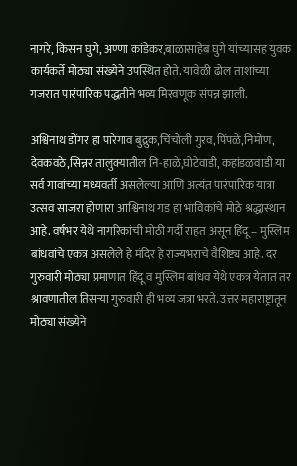नागरे, किसन घुगे, अण्णा कांडेकर,बाळासाहेब घुगे यांच्यासह युवक कार्यकर्ते मोठ्या संख्येने उपस्थित होते. यावेळी ढोल ताशांच्या गजरात पारंपारिक पद्धतीने भव्य मिरवणूक संपन्न झाली.

अश्विनाथ डोंगर हा पारेगाव बुद्रुक,चिंचोली गुरव,पिंपळे,निमोण, देवकवठे,सिन्नर तालुक्यातील नि-हाळे,घोटेवाडी, कहांडळवाडी या सर्व गावांच्या मध्यवर्ती असलेल्या आणि अत्यंत पारंपारिक यात्रा उत्सव साजरा होणारा आश्विनाथ गड हा भाविकांचे मोठे श्रद्धास्थान आहे. वर्षभर येथे नागरिकांची मोठी गर्दी राहत असून हिंदू – मुस्लिम बांधवांचे एकत्र असलेले हे मंदिर हे राज्यभराचे वैशिष्ट्य आहे. दर गुरुवारी मोठ्या प्रमाणात हिंदू व मुस्लिम बांधव येथे एकत्र येतात तर श्रावणातील तिसऱ्या गुरुवारी ही भव्य जत्रा भरते. उत्तर महाराष्ट्रातून मोठ्या संख्येने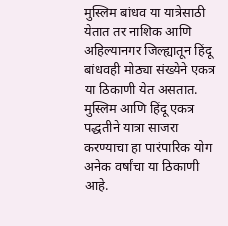मुस्लिम बांधव या यात्रेसाठी येतात तर नाशिक आणि अहिल्यानगर जिल्ह्यातून हिंदू बांधवही मोठ्या संख्येने एकत्र या ठिकाणी येत असतात. मुस्लिम आणि हिंदू एकत्र पद्धतीने यात्रा साजरा करण्याचा हा पारंपारिक योग अनेक वर्षांचा या ठिकाणी आहे.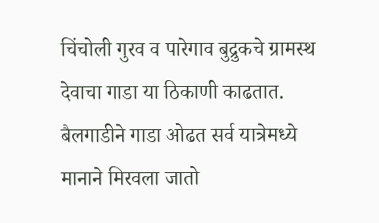चिंचोली गुरव व पारेगाव बुद्रुकचे ग्रामस्थ देवाचा गाडा या ठिकाणी काढतात. बैलगाडीने गाडा ओढत सर्व यात्रेमध्ये मानाने मिरवला जातो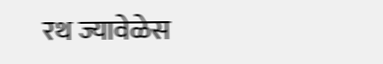रथ ज्यावेळेस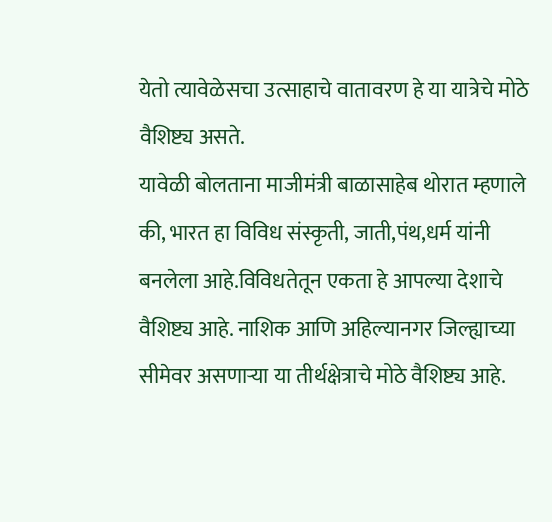येतो त्यावेळेसचा उत्साहाचे वातावरण हे या यात्रेचे मोठे वैशिष्ट्य असते.
यावेळी बोलताना माजीमंत्री बाळासाहेब थोरात म्हणाले की, भारत हा विविध संस्कृती, जाती,पंथ,धर्म यांनी बनलेला आहे.विविधतेतून एकता हे आपल्या देशाचे वैशिष्ट्य आहे. नाशिक आणि अहिल्यानगर जिल्ह्याच्या सीमेवर असणाऱ्या या तीर्थक्षेत्राचे मोठे वैशिष्ट्य आहे.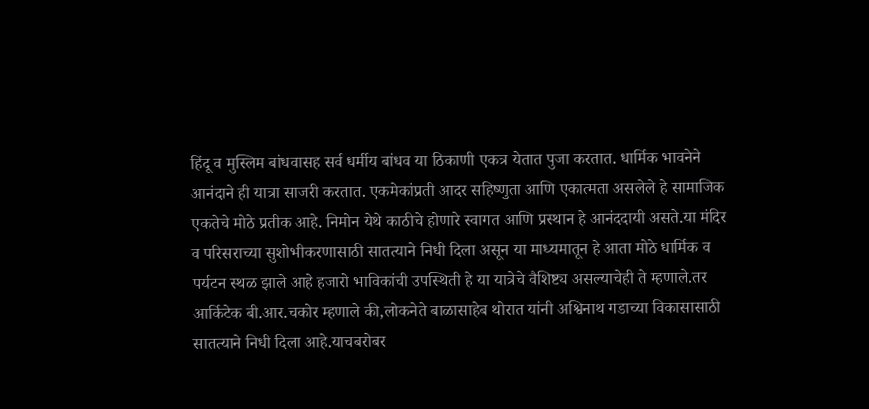हिंदू व मुस्लिम बांधवासह सर्व धर्मीय बांधव या ठिकाणी एकत्र येतात पुजा करतात. धार्मिक भावनेने आनंदाने ही यात्रा साजरी करतात. एकमेकांप्रती आदर सहिष्णुता आणि एकात्मता असलेले हे सामाजिक एकतेचे मोठे प्रतीक आहे. निमोन येथे काठीचे होणारे स्वागत आणि प्रस्थान हे आनंददायी असते.या मंदिर व परिसराच्या सुशोभीकरणासाठी सातत्याने निधी दिला असून या माध्यमातून हे आता मोठे धार्मिक व पर्यटन स्थळ झाले आहे हजारो भाविकांची उपस्थिती हे या यात्रेचे वैशिष्ट्य असल्याचेही ते म्हणाले.तर आर्किटेक बी.आर.चकोर म्हणाले की,लोकनेते बाळासाहेब थोरात यांनी अश्विनाथ गडाच्या विकासासाठी सातत्याने निधी दिला आहे.याचबरोबर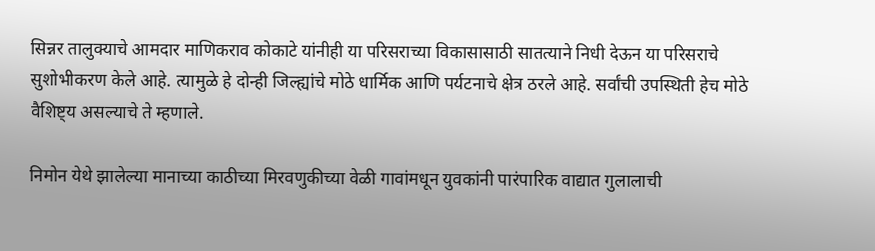सिन्नर तालुक्याचे आमदार माणिकराव कोकाटे यांनीही या परिसराच्या विकासासाठी सातत्याने निधी देऊन या परिसराचे सुशोभीकरण केले आहे. त्यामुळे हे दोन्ही जिल्ह्यांचे मोठे धार्मिक आणि पर्यटनाचे क्षेत्र ठरले आहे. सर्वांची उपस्थिती हेच मोठे वैशिष्ट्य असल्याचे ते म्हणाले.

निमोन येथे झालेल्या मानाच्या काठीच्या मिरवणुकीच्या वेळी गावांमधून युवकांनी पारंपारिक वाद्यात गुलालाची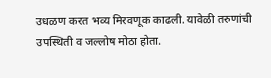उधळण करत भव्य मिरवणूक काढली. यावेळी तरुणांची उपस्थिती व जल्लोष मोठा होता.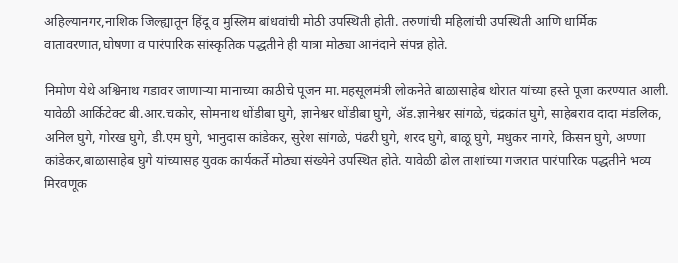अहिल्यानगर,नाशिक जिल्ह्यातून हिंदू व मुस्लिम बांधवांची मोठी उपस्थिती होती. तरुणांची महिलांची उपस्थिती आणि धार्मिक वातावरणात,घोषणा व पारंपारिक सांस्कृतिक पद्धतीने ही यात्रा मोठ्या आनंदाने संपन्न होते.

निमोण येथे अश्विनाथ गडावर जाणाऱ्या मानाच्या काठीचे पूजन मा.महसूलमंत्री लोकनेते बाळासाहेब थोरात यांच्या हस्ते पूजा करण्यात आली. यावेळी आर्किटेक्ट बी.आर.चकोर, सोमनाथ धोंडीबा घुगे, ज्ञानेश्वर धोंडीबा घुगे, ॲड.ज्ञानेश्वर सांगळे, चंद्रकांत घुगे, साहेबराव दादा मंडलिक, अनिल घुगे, गोरख घुगे, डी.एम घुगे, भानुदास कांडेकर, सुरेश सांगळे, पंढरी घुगे, शरद घुगे, बाळू घुगे, मधुकर नागरे, किसन घुगे, अण्णा कांडेकर,बाळासाहेब घुगे यांच्यासह युवक कार्यकर्ते मोठ्या संख्येने उपस्थित होते. यावेळी ढोल ताशांच्या गजरात पारंपारिक पद्धतीने भव्य मिरवणूक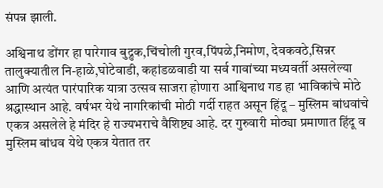संपन्न झाली.

अश्विनाथ डोंगर हा पारेगाव बुद्रुक,चिंचोली गुरव,पिंपळे,निमोण, देवकवठे,सिन्नर तालुक्यातील नि-हाळे,घोटेवाडी, कहांडळवाडी या सर्व गावांच्या मध्यवर्ती असलेल्या आणि अत्यंत पारंपारिक यात्रा उत्सव साजरा होणारा आश्विनाथ गड हा भाविकांचे मोठे श्रद्धास्थान आहे. वर्षभर येथे नागरिकांची मोठी गर्दी राहत असून हिंदू – मुस्लिम बांधवांचे एकत्र असलेले हे मंदिर हे राज्यभराचे वैशिष्ट्य आहे. दर गुरुवारी मोठ्या प्रमाणात हिंदू व मुस्लिम बांधव येथे एकत्र येतात तर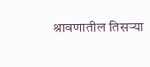श्रावणातील तिसऱ्या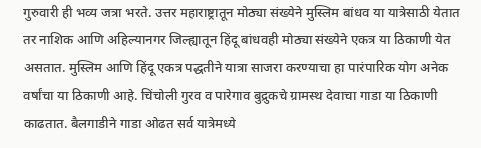गुरुवारी ही भव्य जत्रा भरते. उत्तर महाराष्ट्रातून मोठ्या संख्येने मुस्लिम बांधव या यात्रेसाठी येतात तर नाशिक आणि अहिल्यानगर जिल्ह्यातून हिंदू बांधवही मोठ्या संख्येने एकत्र या ठिकाणी येत असतात. मुस्लिम आणि हिंदू एकत्र पद्धतीने यात्रा साजरा करण्याचा हा पारंपारिक योग अनेक वर्षांचा या ठिकाणी आहे. चिंचोली गुरव व पारेगाव बुद्रुकचे ग्रामस्थ देवाचा गाडा या ठिकाणी काढतात. बैलगाडीने गाडा ओढत सर्व यात्रेमध्ये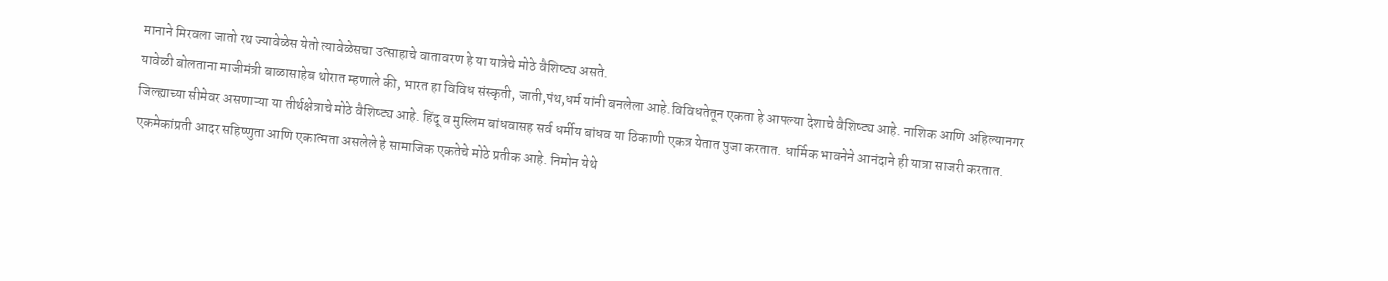मानाने मिरवला जातो रथ ज्यावेळेस येतो त्यावेळेसचा उत्साहाचे वातावरण हे या यात्रेचे मोठे वैशिष्ट्य असते.
यावेळी बोलताना माजीमंत्री बाळासाहेब थोरात म्हणाले की, भारत हा विविध संस्कृती, जाती,पंथ,धर्म यांनी बनलेला आहे.विविधतेतून एकता हे आपल्या देशाचे वैशिष्ट्य आहे. नाशिक आणि अहिल्यानगर जिल्ह्याच्या सीमेवर असणाऱ्या या तीर्थक्षेत्राचे मोठे वैशिष्ट्य आहे. हिंदू व मुस्लिम बांधवासह सर्व धर्मीय बांधव या ठिकाणी एकत्र येतात पुजा करतात. धार्मिक भावनेने आनंदाने ही यात्रा साजरी करतात. एकमेकांप्रती आदर सहिष्णुता आणि एकात्मता असलेले हे सामाजिक एकतेचे मोठे प्रतीक आहे. निमोन येथे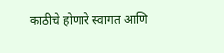काठीचे होणारे स्वागत आणि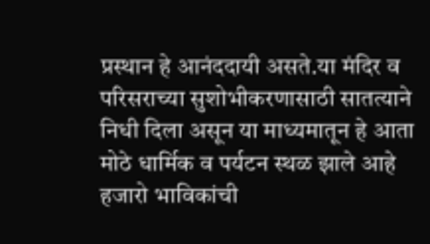प्रस्थान हे आनंददायी असते.या मंदिर व परिसराच्या सुशोभीकरणासाठी सातत्याने निधी दिला असून या माध्यमातून हे आता मोठे धार्मिक व पर्यटन स्थळ झाले आहे हजारो भाविकांची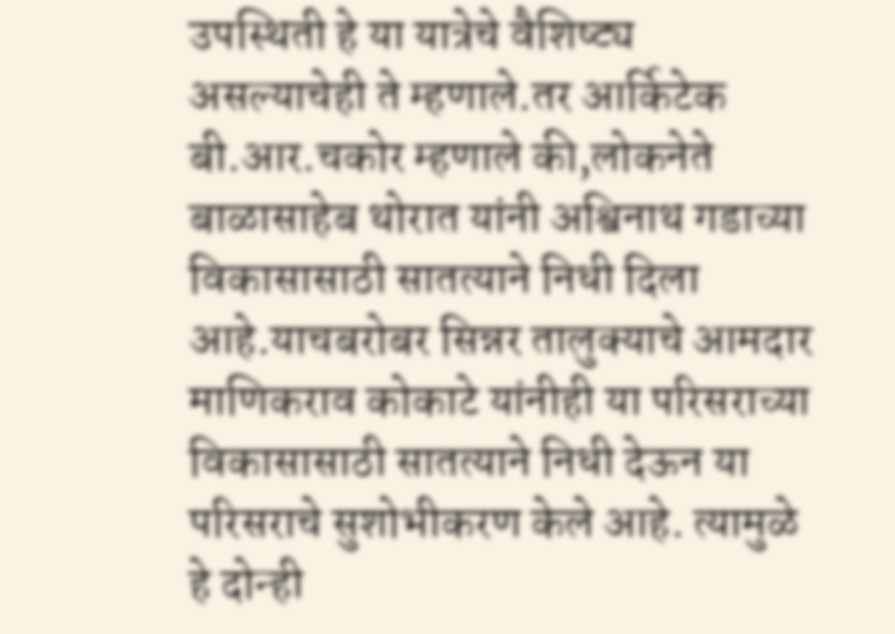उपस्थिती हे या यात्रेचे वैशिष्ट्य असल्याचेही ते म्हणाले.तर आर्किटेक बी.आर.चकोर म्हणाले की,लोकनेते बाळासाहेब थोरात यांनी अश्विनाथ गडाच्या विकासासाठी सातत्याने निधी दिला आहे.याचबरोबर सिन्नर तालुक्याचे आमदार माणिकराव कोकाटे यांनीही या परिसराच्या विकासासाठी सातत्याने निधी देऊन या परिसराचे सुशोभीकरण केले आहे. त्यामुळे हे दोन्ही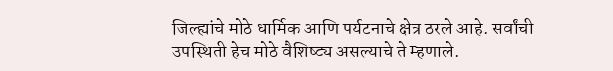जिल्ह्यांचे मोठे धार्मिक आणि पर्यटनाचे क्षेत्र ठरले आहे. सर्वांची उपस्थिती हेच मोठे वैशिष्ट्य असल्याचे ते म्हणाले.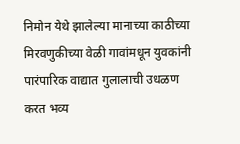निमोन येथे झालेल्या मानाच्या काठीच्या मिरवणुकीच्या वेळी गावांमधून युवकांनी पारंपारिक वाद्यात गुलालाची उधळण करत भव्य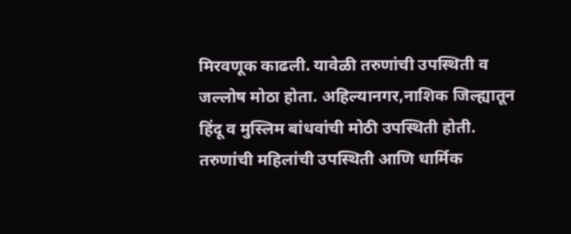मिरवणूक काढली. यावेळी तरुणांची उपस्थिती व जल्लोष मोठा होता. अहिल्यानगर,नाशिक जिल्ह्यातून हिंदू व मुस्लिम बांधवांची मोठी उपस्थिती होती. तरुणांची महिलांची उपस्थिती आणि धार्मिक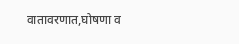वातावरणात,घोषणा व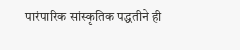पारंपारिक सांस्कृतिक पद्धतीने ही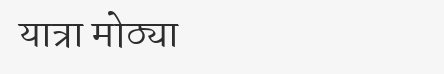यात्रा मोठ्या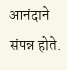आनंदाने संपन्न होते.